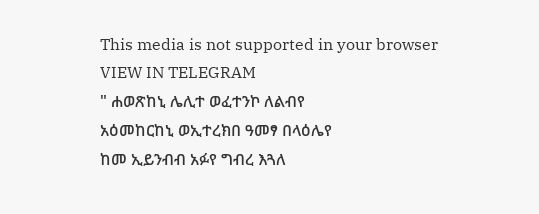This media is not supported in your browser
VIEW IN TELEGRAM
" ሐወጽከኒ ሌሊተ ወፈተንኮ ለልብየ
አዕመከርከኒ ወኢተረክበ ዓመፃ በላዕሌየ
ከመ ኢይንብብ አፉየ ግብረ እጓለ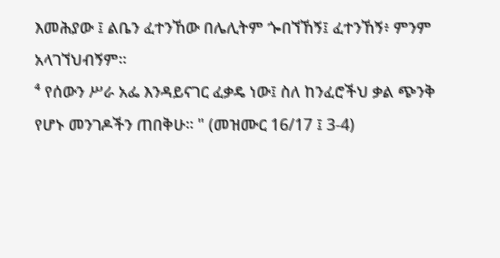እመሕያው ፤ ልቤን ፈተንኸው በሌሊትም ጐበኘኸኝ፤ ፈተንኸኝ፥ ምንም አላገኘህብኝም።
⁴ የሰውን ሥራ አፌ እንዳይናገር ፈቃዴ ነው፤ ስለ ከንፈሮችህ ቃል ጭንቅ የሆኑ መንገዶችን ጠበቅሁ። " (መዝሙር 16/17 ፤ 3-4)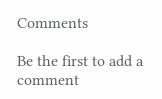Comments

Be the first to add a comment